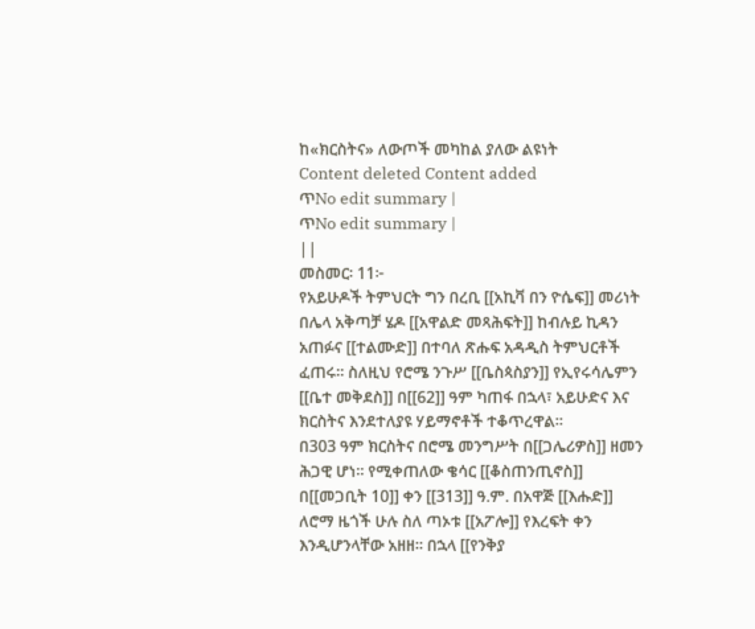ከ«ክርስትና» ለውጦች መካከል ያለው ልዩነት
Content deleted Content added
ጥNo edit summary |
ጥNo edit summary |
||
መስመር፡ 11፦
የአይሁዶች ትምህርት ግን በረቢ [[አኪቫ በን ዮሴፍ]] መሪነት በሌላ አቅጣቻ ሄዶ [[አዋልድ መጻሕፍት]] ከብሉይ ኪዳን አጠፉና [[ተልሙድ]] በተባለ ጽሑፍ አዳዲስ ትምህርቶች ፈጠሩ። ስለዚህ የሮሜ ንጉሥ [[ቤስጳስያን]] የኢየሩሳሌምን [[ቤተ መቅደስ]] በ[[62]] ዓም ካጠፋ በኋላ፣ አይሁድና እና ክርስትና እንደተለያዩ ሃይማኖቶች ተቆጥረዋል።
በ303 ዓም ክርስትና በሮሜ መንግሥት በ[[ጋሌሪዎስ]] ዘመን ሕጋዊ ሆነ። የሚቀጠለው ቄሳር [[ቆስጠንጢኖስ]] በ[[መጋቢት 10]] ቀን [[313]] ዓ.ም. በአዋጅ [[እሑድ]] ለሮማ ዜጎች ሁሉ ስለ ጣኦቱ [[አፖሎ]] የእረፍት ቀን እንዲሆንላቸው አዘዘ። በኋላ [[የንቅያ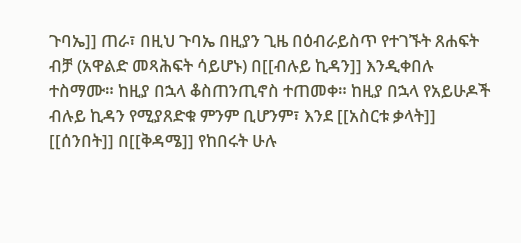ጉባኤ]] ጠራ፣ በዚህ ጉባኤ በዚያን ጊዜ በዕብራይስጥ የተገኙት ጸሐፍት ብቻ (አዋልድ መጻሕፍት ሳይሆኑ) በ[[ብሉይ ኪዳን]] እንዲቀበሉ ተስማሙ። ከዚያ በኋላ ቆስጠንጢኖስ ተጠመቀ። ከዚያ በኋላ የአይሁዶች ብሉይ ኪዳን የሚያጸድቁ ምንም ቢሆንም፣ እንደ [[አስርቱ ቃላት]] [[ሰንበት]] በ[[ቅዳሜ]] የከበሩት ሁሉ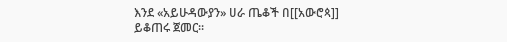እንደ «አይሁዳውያን» ሀራ ጤቆች በ[[አውሮጳ]] ይቆጠሩ ጀመር።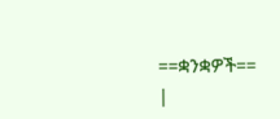==ቋንቋዎች==
|